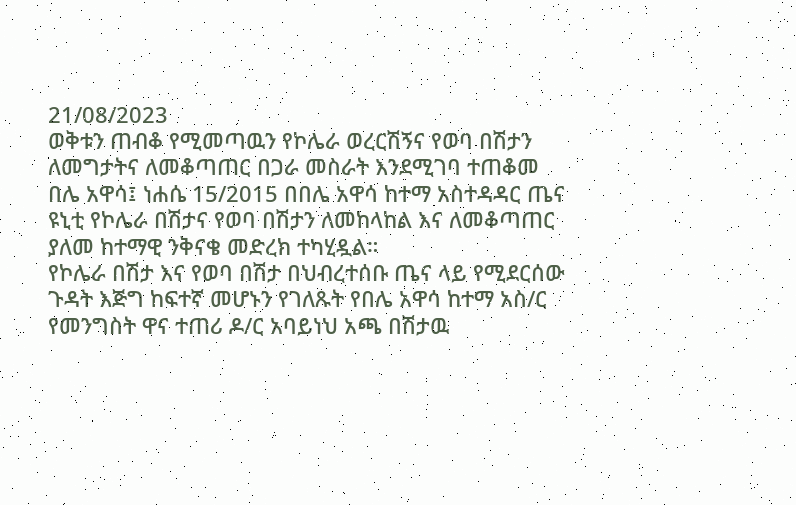21/08/2023
ወቅቱን ጠብቆ የሚመጣዉን የኮሌራ ወረርሽኝና የወባ በሽታን ለመግታትና ለመቆጣጠር በጋራ መስራት እንደሚገባ ተጠቆመ
በሌ አዋሳ፤ ነሐሴ 15/2015 በበሌ አዋሳ ከተማ አስተዳዳር ጤና ዩኒቲ የኮሌራ በሽታና የወባ በሽታን ለመከላከል እና ለመቆጣጠር ያለመ ከተማዊ ንቅናቄ መድረክ ተካሂዷል።
የኮሌራ በሽታ እና የወባ በሽታ በህብረተሰቡ ጤና ላይ የሚደርሰው ጉዳት እጅግ ከፍተኛ መሆኑን የገለጹት የበሌ አዋሳ ከተማ አስ/ር የመንግስት ዋና ተጠሪ ዶ/ር አባይነህ አጫ በሽታዉ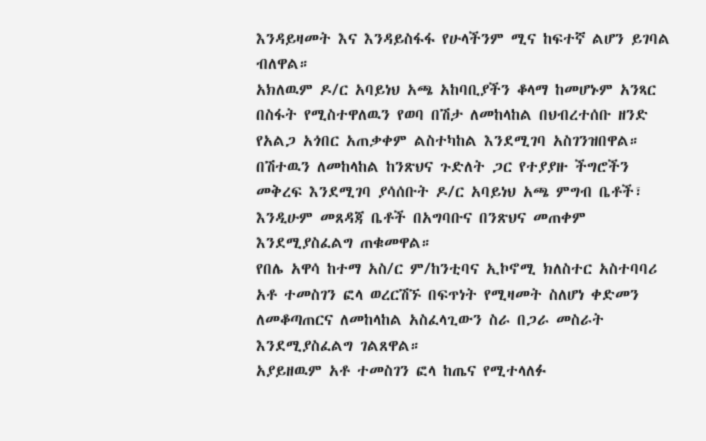እንዳይዛመት እና እንዳይስፋፋ የሁላችንም ሚና ከፍተኛ ልሆን ይገባል ብለዋል።
አክለዉም ዶ/ር አባይነህ አጫ አከባቢያችን ቆላማ ከመሆኑም አንጻር በስፋት የሚስተዋለዉን የወባ በሽታ ለመከላከል በህብረተሰቡ ዘንድ የአልጋ አጎበር አጠቃቀም ልስተካከል እንደሚገባ አስገንዝበዋል።
በሽተዉን ለመከላከል ከንጽህና ጉድለት ጋር የተያያዙ ችግሮችን መቅረፍ እንደሚገባ ያሳሰቡት ዶ/ር አባይነህ አጫ ምግብ ቤቶች፣ እንዲሁም መጸዳጃ ቤቶች በአግባቡና በንጽህና መጠቀም እንደሚያስፈልግ ጠቁመዋል።
የበሌ አዋሳ ከተማ አስ/ር ም/ከንቲባና ኢኮኖሚ ክለስተር አስተባባሪ አቶ ተመስገን ፎላ ወረርሽኙ በፍጥነት የሚዛመት ስለሆነ ቀድመን ለመቆጣጠርና ለመከላከል አስፈላጊውን ስራ በጋራ መስራት እንደሚያስፈልግ ገልጸዋል።
አያይዘዉም አቶ ተመስገን ፎላ ከጤና የሚተላለፉ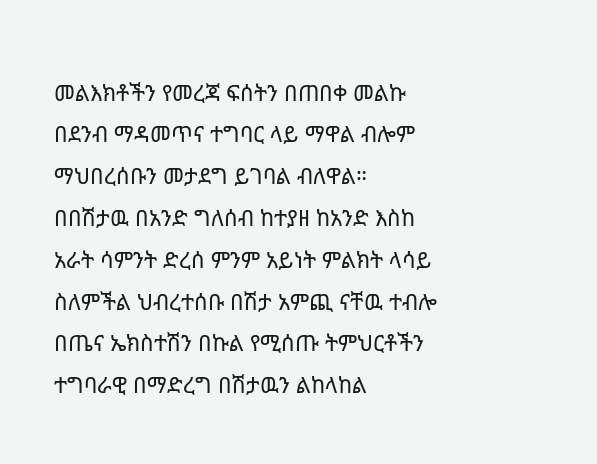መልእክቶችን የመረጃ ፍሰትን በጠበቀ መልኩ በደንብ ማዳመጥና ተግባር ላይ ማዋል ብሎም ማህበረሰቡን መታደግ ይገባል ብለዋል።
በበሽታዉ በአንድ ግለሰብ ከተያዘ ከአንድ እስከ አራት ሳምንት ድረሰ ምንም አይነት ምልክት ላሳይ ስለምችል ህብረተሰቡ በሽታ አምጪ ናቸዉ ተብሎ በጤና ኤክስተሽን በኩል የሚሰጡ ትምህርቶችን ተግባራዊ በማድረግ በሽታዉን ልከላከል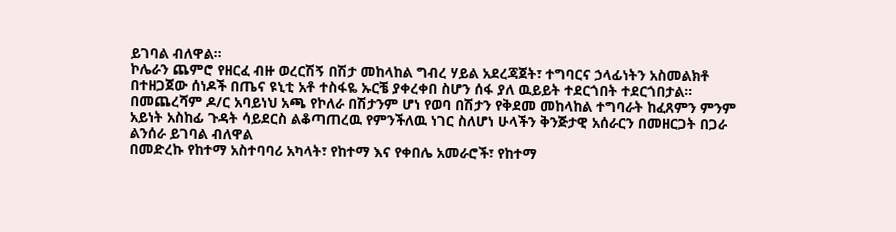ይገባል ብለዋል።
ኮሌራን ጨምሮ የዘርፈ ብዙ ወረርሽኝ በሽታ መከላከል ግብረ ሃይል አደረጃጀት፣ ተግባርና ኃላፊነትን አስመልክቶ በተዘጋጀው ሰነዶች በጤና ዩኒቲ አቶ ተስፋዬ ኡርቼ ያቀረቀበ ስሆን ሰፋ ያለ ዉይይት ተደርጎበት ተደርጎበታል።
በመጨረሻም ዶ/ር አባይነህ አጫ የኮለራ በሽታንም ሆነ የወባ በሽታን የቅደመ መከላከል ተግባራት ከፈጸምን ምንም አይነት አስከፊ ጉዳት ሳይደርስ ልቆጣጠረዉ የምንችለዉ ነገር ስለሆነ ሁላችን ቅንጅታዊ አሰራርን በመዘርጋት በጋራ ልንሰራ ይገባል ብለዋል
በመድረኩ የከተማ አስተባባሪ አካላት፣ የከተማ እና የቀበሌ አመራሮች፣ የከተማ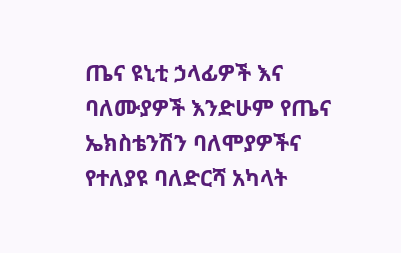ጤና ዩኒቲ ኃላፊዎች እና ባለሙያዎች እንድሁም የጤና ኤክስቴንሽን ባለሞያዎችና የተለያዩ ባለድርሻ አካላት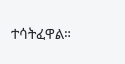ተሳትፈዋል።